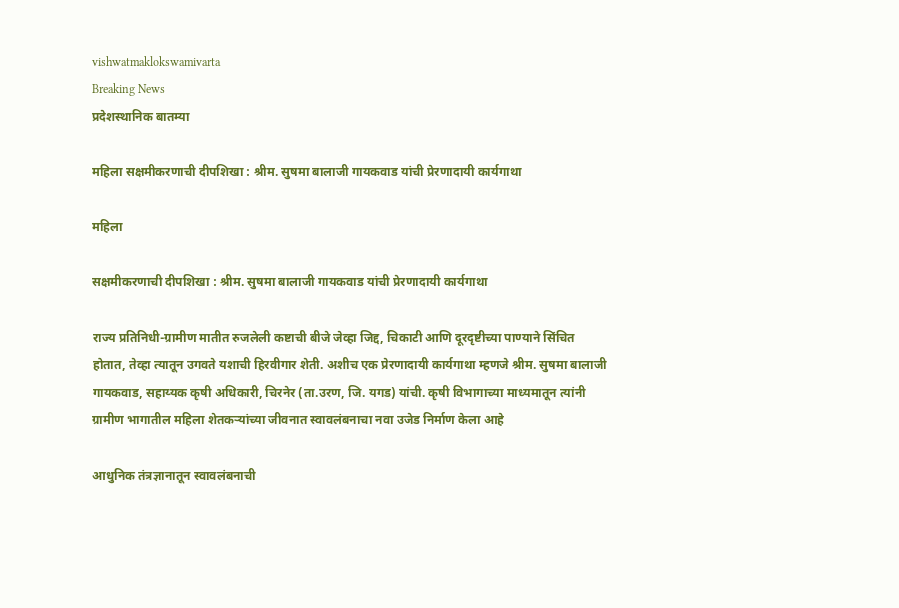vishwatmaklokswamivarta
Breaking News
प्रदेशस्थानिक बातम्या

महिला सक्षमीकरणाची दीपशिखा : श्रीम. सुषमा बालाजी गायकवाड यांची प्रेरणादायी कार्यगाथा

महिला

सक्षमीकरणाची दीपशिखा : श्रीम. सुषमा बालाजी गायकवाड यांची प्रेरणादायी कार्यगाथा

राज्य प्रतिनिधी-ग्रामीण मातीत रुजलेली कष्टाची बीजे जेव्हा जिद्द, चिकाटी आणि दूरदृष्टीच्या पाण्याने सिंचित होतात, तेव्हा त्यातून उगवते यशाची हिरवीगार शेती. अशीच एक प्रेरणादायी कार्यगाथा म्हणजे श्रीम. सुषमा बालाजी गायकवाड, सहाय्यक कृषी अधिकारी, चिरनेर (ता.उरण, जि. यगड) यांची. कृषी विभागाच्या माध्यमातून त्यांनी ग्रामीण भागातील महिला शेतकऱ्यांच्या जीवनात स्वावलंबनाचा नवा उजेड निर्माण केला आहे

आधुनिक तंत्रज्ञानातून स्वावलंबनाची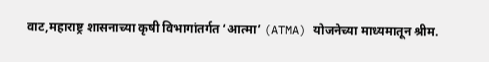वाट,महाराष्ट्र शासनाच्या कृषी विभागांतर्गत ‘आत्मा’ (ATMA) योजनेच्या माध्यमातून श्रीम.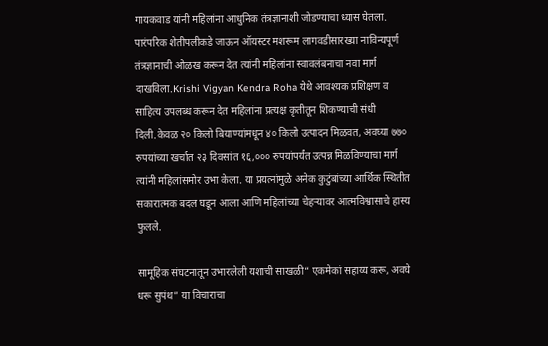गायकवाड यांनी महिलांना आधुनिक तंत्रज्ञानाशी जोडण्याचा ध्यास घेतला. पारंपरिक शेतीपलीकडे जाऊन ऑयस्टर मशरूम लागवडीसारख्या नाविन्यपूर्ण तंत्रज्ञानाची ओळख करून देत त्यांनी महिलांना स्वावलंबनाचा नवा मार्ग दाखविला.Krishi Vigyan Kendra Roha येथे आवश्यक प्रशिक्षण व साहित्य उपलब्ध करून देत महिलांना प्रत्यक्ष कृतीतून शिकण्याची संधी दिली.केवळ २० किलो बियाण्यांमधून ४० किलो उत्पादन मिळवत, अवघ्या ७७० रुपयांच्या खर्चात २३ दिवसांत १६,००० रुपयांपर्यंत उत्पन्न मिळविण्याचा मार्ग त्यांनी महिलांसमोर उभा केला. या प्रयत्नांमुळे अनेक कुटुंबांच्या आर्थिक स्थितीत सकारात्मक बदल घडून आला आणि महिलांच्या चेहऱ्यावर आत्मविश्वासाचे हास्य फुलले.

सामूहिक संघटनातून उभारलेली यशाची साखळी“ एकमेकां सहाय्य करू, अवघे धरू सुपंथ” या विचाराचा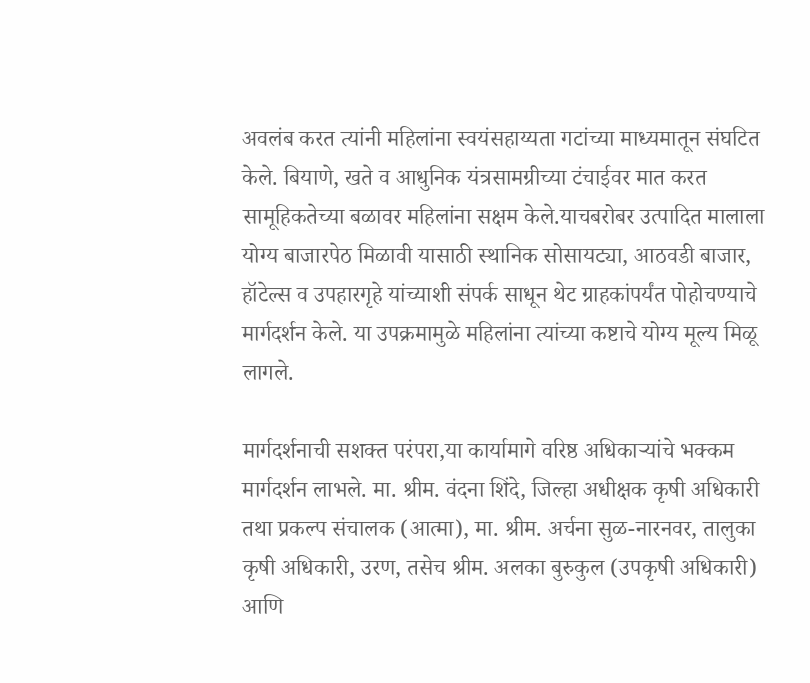अवलंब करत त्यांनी महिलांना स्वयंसहाय्यता गटांच्या माध्यमातून संघटित केले. बियाणे, खते व आधुनिक यंत्रसामग्रीच्या टंचाईवर मात करत सामूहिकतेच्या बळावर महिलांना सक्षम केले.याचबरोबर उत्पादित मालाला योग्य बाजारपेठ मिळावी यासाठी स्थानिक सोसायट्या, आठवडी बाजार, हॉटेल्स व उपहारगृहे यांच्याशी संपर्क साधून थेट ग्राहकांपर्यंत पोहोचण्याचे मार्गदर्शन केले. या उपक्रमामुळे महिलांना त्यांच्या कष्टाचे योग्य मूल्य मिळू लागले.

मार्गदर्शनाची सशक्त परंपरा,या कार्यामागे वरिष्ठ अधिकाऱ्यांचे भक्कम मार्गदर्शन लाभले. मा. श्रीम. वंदना शिंदे, जिल्हा अधीक्षक कृषी अधिकारी तथा प्रकल्प संचालक (आत्मा), मा. श्रीम. अर्चना सुळ-नारनवर, तालुका कृषी अधिकारी, उरण, तसेच श्रीम. अलका बुरुकुल (उपकृषी अधिकारी) आणि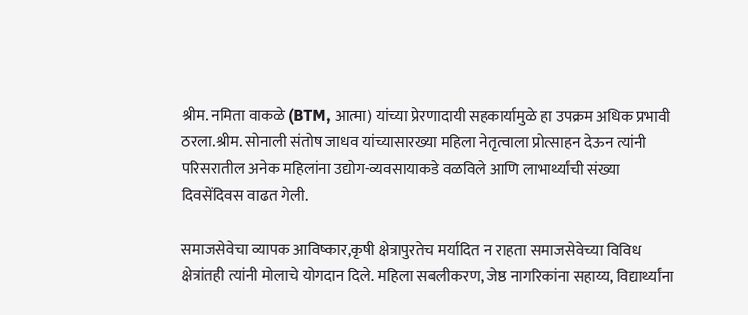श्रीम. नमिता वाकळे (BTM, आत्मा) यांच्या प्रेरणादायी सहकार्यामुळे हा उपक्रम अधिक प्रभावी ठरला.श्रीम. सोनाली संतोष जाधव यांच्यासारख्या महिला नेतृत्वाला प्रोत्साहन देऊन त्यांनी परिसरातील अनेक महिलांना उद्योग-व्यवसायाकडे वळविले आणि लाभार्थ्यांची संख्या दिवसेंदिवस वाढत गेली.

समाजसेवेचा व्यापक आविष्कार,कृषी क्षेत्रापुरतेच मर्यादित न राहता समाजसेवेच्या विविध क्षेत्रांतही त्यांनी मोलाचे योगदान दिले. महिला सबलीकरण, जेष्ठ नागरिकांना सहाय्य, विद्यार्थ्यांना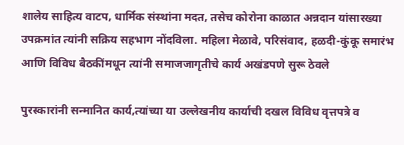शालेय साहित्य वाटप, धार्मिक संस्थांना मदत, तसेच कोरोना काळात अन्नदान यांसारख्या उपक्रमांत त्यांनी सक्रिय सहभाग नोंदविला. महिला मेळावे, परिसंवाद, हळदी-कुंकू समारंभ आणि विविध बैठकींमधून त्यांनी समाजजागृतीचे कार्य अखंडपणे सुरू ठेवले

पुरस्कारांनी सन्मानित कार्य,त्यांच्या या उल्लेखनीय कार्याची दखल विविध वृत्तपत्रे व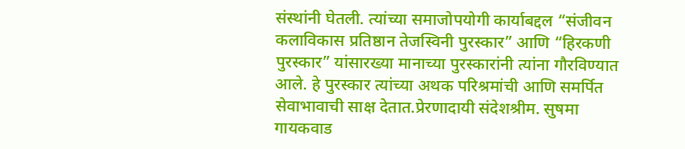संस्थांनी घेतली. त्यांच्या समाजोपयोगी कार्याबद्दल “संजीवन कलाविकास प्रतिष्ठान तेजस्विनी पुरस्कार” आणि “हिरकणी पुरस्कार” यांसारख्या मानाच्या पुरस्कारांनी त्यांना गौरविण्यात आले. हे पुरस्कार त्यांच्या अथक परिश्रमांची आणि समर्पित सेवाभावाची साक्ष देतात.प्रेरणादायी संदेशश्रीम. सुषमा गायकवाड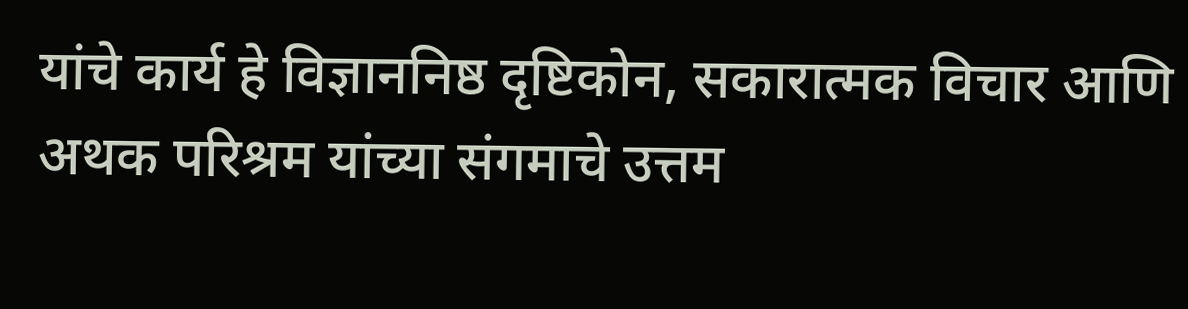यांचे कार्य हे विज्ञाननिष्ठ दृष्टिकोन, सकारात्मक विचार आणि अथक परिश्रम यांच्या संगमाचे उत्तम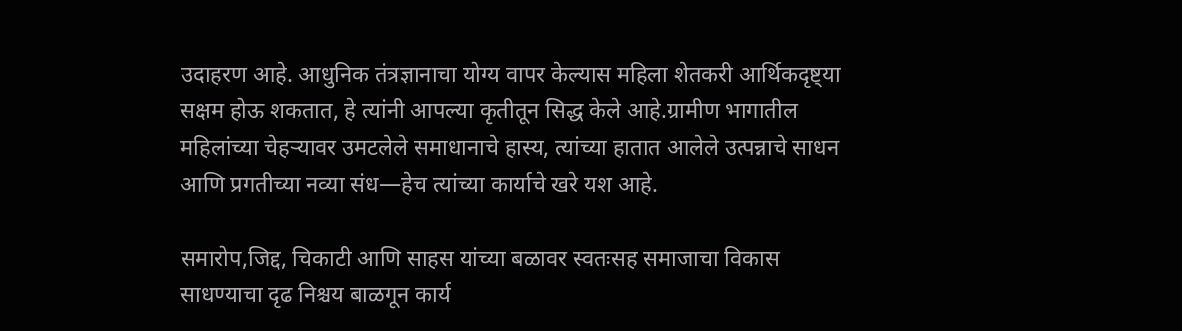उदाहरण आहे. आधुनिक तंत्रज्ञानाचा योग्य वापर केल्यास महिला शेतकरी आर्थिकदृष्ट्या सक्षम होऊ शकतात, हे त्यांनी आपल्या कृतीतून सिद्ध केले आहे.ग्रामीण भागातील महिलांच्या चेहऱ्यावर उमटलेले समाधानाचे हास्य, त्यांच्या हातात आलेले उत्पन्नाचे साधन आणि प्रगतीच्या नव्या संध—हेच त्यांच्या कार्याचे खरे यश आहे.

समारोप,जिद्द, चिकाटी आणि साहस यांच्या बळावर स्वतःसह समाजाचा विकास साधण्याचा दृढ निश्चय बाळगून कार्य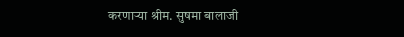करणाऱ्या श्रीम. सुषमा बालाजी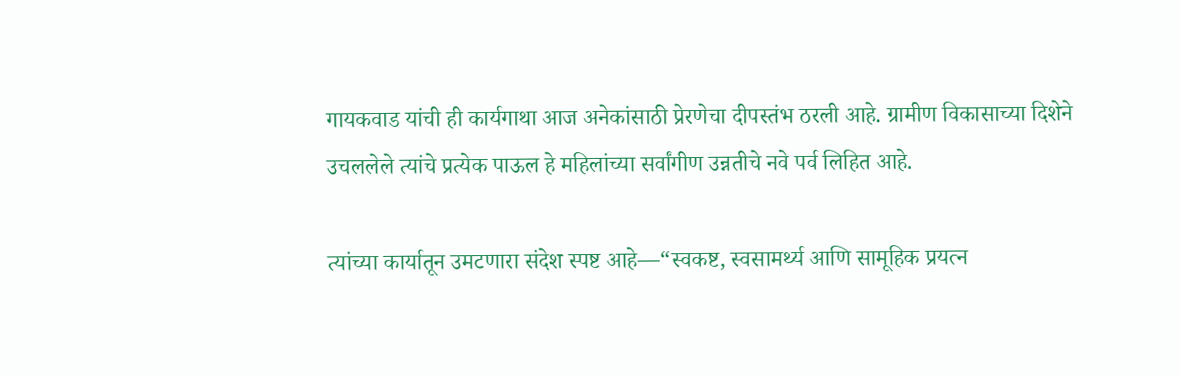गायकवाड यांची ही कार्यगाथा आज अनेकांसाठी प्रेरणेचा दीपस्तंभ ठरली आहे. ग्रामीण विकासाच्या दिशेने उचललेले त्यांचे प्रत्येक पाऊल हे महिलांच्या सर्वांगीण उन्नतीचे नवे पर्व लिहित आहे.

त्यांच्या कार्यातून उमटणारा संदेश स्पष्ट आहे—“स्वकष्ट, स्वसामर्थ्य आणि सामूहिक प्रयत्न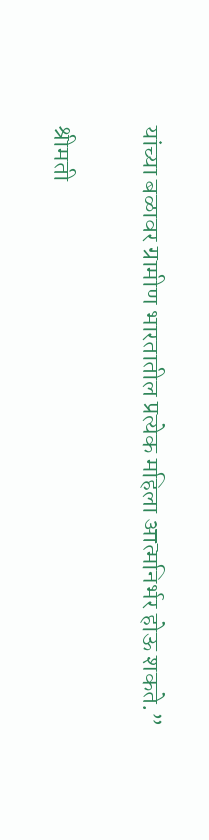यांच्या बळावर ग्रामीण भारतातील प्रत्येक महिला आत्मनिर्भर होऊ शकते.”

श्रीमती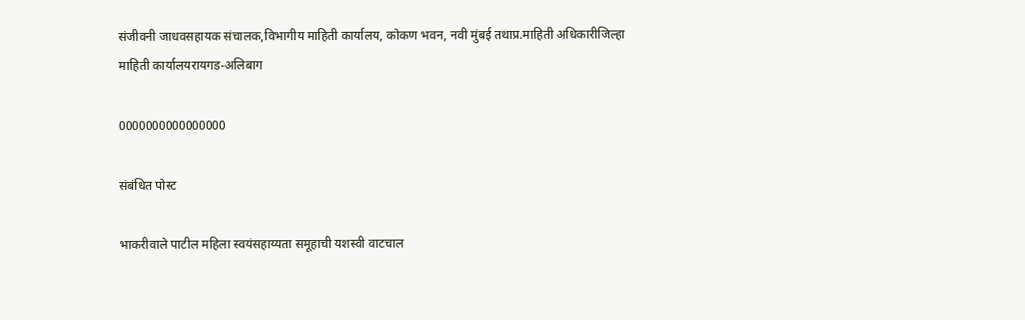संजीवनी जाधवसहायक संचालक,विभागीय माहिती कार्यालय, कोकण भवन, नवी मुंबई तथाप्र.माहिती अधिकारीजिल्हा माहिती कार्यालयरायगड-अलिबाग

0000000000000000

संबंधित पोस्ट

भाकरीवाले पाटील महिला स्वयंसहाय्यता समूहाची यशस्वी वाटचाल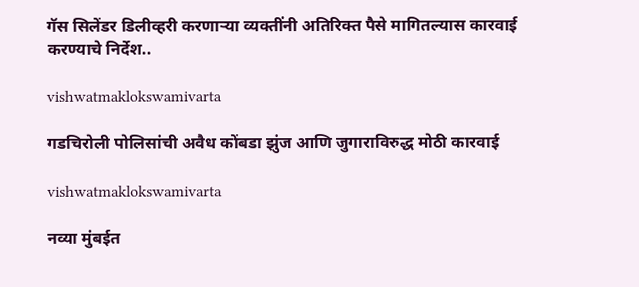गॅस सिलेंडर डिलीव्हरी करणाऱ्या व्यक्तींनी अतिरिक्त पैसे मागितल्यास कारवाई करण्याचे निर्देश..

vishwatmaklokswamivarta

गडचिरोली पोलिसांची अवैध कोंबडा झुंज आणि जुगाराविरुद्ध मोठी कारवाई

vishwatmaklokswamivarta

नव्या मुंबईत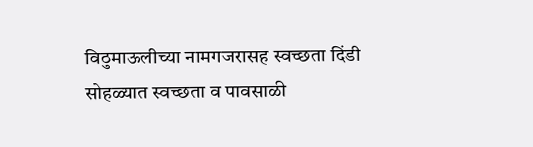विठुमाऊलीच्या नामगजरासह स्वच्छता दिंडी सोहळ्यात स्वच्छता व पावसाळी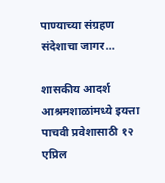पाण्याच्या संग्रहण संदेशाचा जागर…

शासकीय आदर्श आश्रमशाळांमध्ये इयत्ता पाचवी प्रवेशासाठी १२ एप्रिल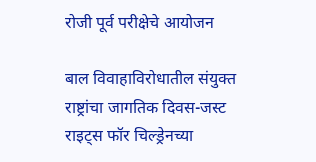रोजी पूर्व परीक्षेचे आयोजन

बाल विवाहाविरोधातील संयुक्त राष्ट्रांचा जागतिक दिवस-जस्ट राइट्स फॉर चिल्ड्रेनच्या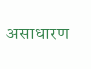असाधारण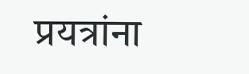प्रयत्रांना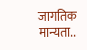जागतिक मान्यता..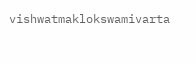vishwatmaklokswamivarta